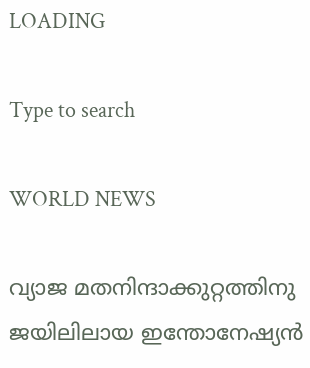LOADING

Type to search

WORLD NEWS

വ്യാജ മതനിന്ദാക്കുറ്റത്തിനു ജയിലിലായ ഇന്തോനേഷ്യന്‍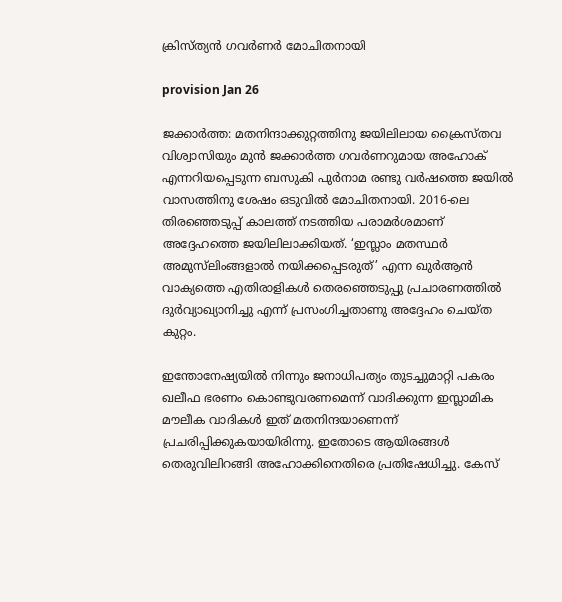ക്രിസ്ത്യന്‍ ഗവര്‍ണര്‍ മോചിതനായി

provision Jan 26

ജക്കാര്‍ത്ത: മതനിന്ദാക്കുറ്റത്തിനു ജയിലിലായ ക്രൈസ്തവ വിശ്വാസിയും മുന്‍ ജക്കാര്‍ത്ത ഗവര്‍ണറുമായ അഹോക് എന്നറിയപ്പെടുന്ന ബസുകി പുര്‍നാമ രണ്ടു വര്‍ഷത്തെ ജയില്‍ വാസത്തിനു ശേഷം ഒടുവില്‍ മോചിതനായി. 2016-ലെ തിരഞ്ഞെടുപ്പ് കാലത്ത് നടത്തിയ പരാമര്‍ശമാണ് അദ്ദേഹത്തെ ജയിലിലാക്കിയത്. ‘ഇസ്ലാം മതസ്ഥര്‍ അമുസ്‌ലിംങ്ങളാൽ നയിക്കപ്പെടരുത്’ എന്ന ഖുർആൻ വാക്യത്തെ എതിരാളികൾ തെരഞ്ഞെടുപ്പു പ്രചാരണത്തിൽ ദുർവ്യാഖ്യാനിച്ചു എന്ന് പ്രസംഗിച്ചതാണു അദ്ദേഹം ചെയ്ത കുറ്റം.

ഇന്തോനേഷ്യയില്‍ നിന്നും ജനാധിപത്യം തുടച്ചുമാറ്റി പകരം ഖലീഫ ഭരണം കൊണ്ടുവരണമെന്ന് വാദിക്കുന്ന ഇസ്ലാമിക മൗലീക വാദികള്‍ ഇത് മതനിന്ദയാണെന്ന് പ്രചരിപ്പിക്കുകയായിരിന്നു. ഇതോടെ ആയിരങ്ങള്‍ തെരുവിലിറങ്ങി അഹോക്കിനെതിരെ പ്രതിഷേധിച്ചു. കേസ്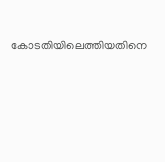കോടതിയിലെത്തിയതിനെ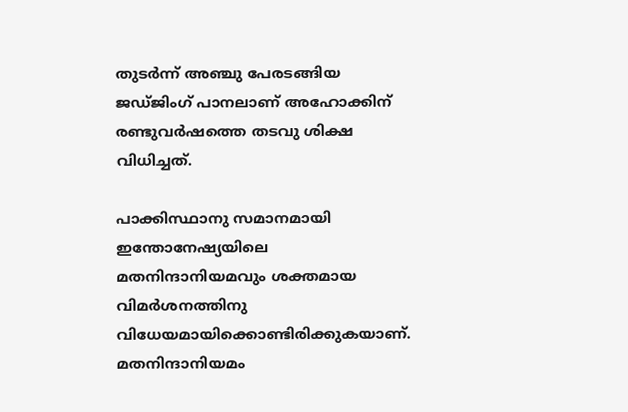തുടര്‍ന്ന്‍ അഞ്ചു പേരടങ്ങിയ ജഡ്ജിംഗ് പാനലാണ് അഹോക്കിന് രണ്ടുവര്‍ഷത്തെ തടവു ശിക്ഷ വിധിച്ചത്.

പാക്കിസ്ഥാനു സമാനമായി ഇന്തോനേഷ്യയിലെ മതനിന്ദാനിയമവും ശക്തമായ വിമര്‍ശനത്തിനു വിധേയമായിക്കൊണ്ടിരിക്കുകയാണ്. മതനിന്ദാനിയമം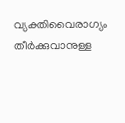വ്യക്തിവൈരാഗ്യം തീര്‍ക്കുവാനുള്ള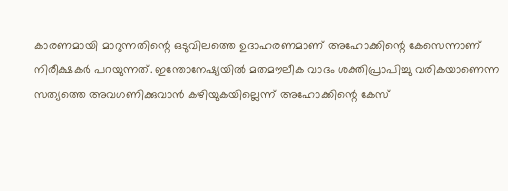കാരണമായി മാറുന്നതിന്റെ ഒടുവിലത്തെ ഉദാഹരണമാണ് അഹോക്കിന്റെ കേസെന്നാണ് നിരീക്ഷകര്‍ പറയുന്നത്. ഇന്തോനേഷ്യയില്‍ മതമൗലീക വാദം ശക്തിപ്രാപിച്ചു വരികയാണെന്ന സത്യത്തെ അവഗണിക്കുവാന്‍ കഴിയുകയില്ലെന്ന് അഹോക്കിന്റെ കേസ്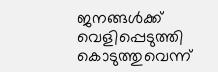ജനങ്ങള്‍ക്ക് വെളിപ്പെടുത്തി കൊടുത്തുവെന്ന്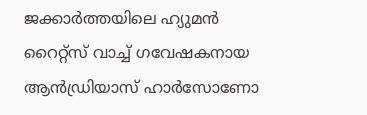ജക്കാര്‍ത്തയിലെ ഹ്യുമന്‍ റൈറ്റ്സ് വാച്ച് ഗവേഷകനായ ആന്‍ഡ്രിയാസ് ഹാര്‍സോണോ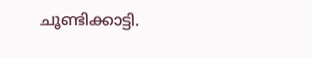ചൂണ്ടിക്കാട്ടി.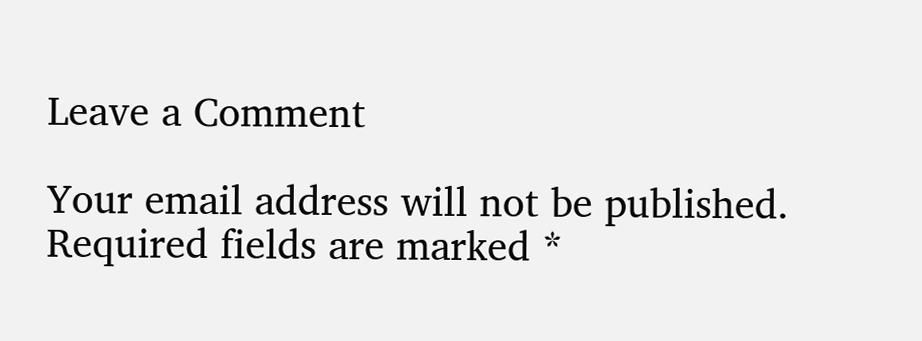Leave a Comment

Your email address will not be published. Required fields are marked *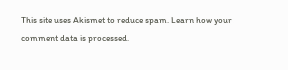This site uses Akismet to reduce spam. Learn how your comment data is processed.